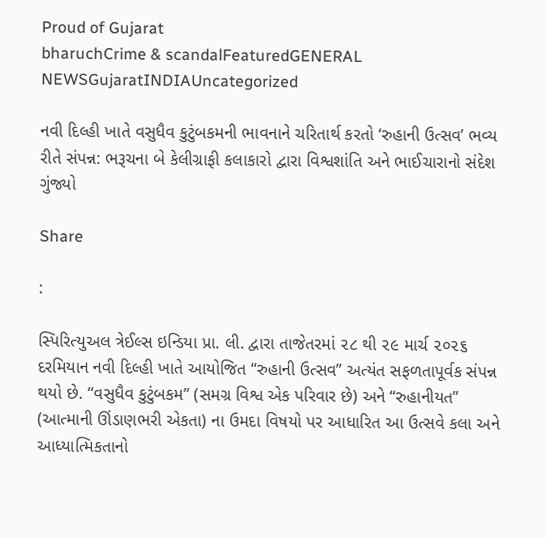Proud of Gujarat
bharuchCrime & scandalFeaturedGENERAL NEWSGujaratINDIAUncategorized

નવી દિલ્હી ખાતે વસુધૈવ કુટુંબકમની ભાવનાને ચરિતાર્થ કરતો ‘રુહાની ઉત્સવ’ ભવ્ય રીતે સંપન્ન: ભરૂચના બે કેલીગ્રાફી કલાકારો દ્વારા વિશ્વશાંતિ અને ભાઈચારાનો સંદેશ ગુંજ્યો

Share

:

સ્પિરિત્યુઅલ ત્રેઈલ્સ ઇન્ડિયા પ્રા. લી. દ્વારા તાજેતરમાં ૨૮ થી ૨૯ માર્ચ ૨૦૨૬ દરમિયાન નવી દિલ્હી ખાતે આયોજિત “રુહાની ઉત્સવ” અત્યંત સફળતાપૂર્વક સંપન્ન થયો છે. “વસુધૈવ કુટુંબકમ” (સમગ્ર વિશ્વ એક પરિવાર છે) અને “રુહાનીયત” (આત્માની ઊંડાણભરી એકતા) ના ઉમદા વિષયો પર આધારિત આ ઉત્સવે કલા અને આધ્યાત્મિકતાનો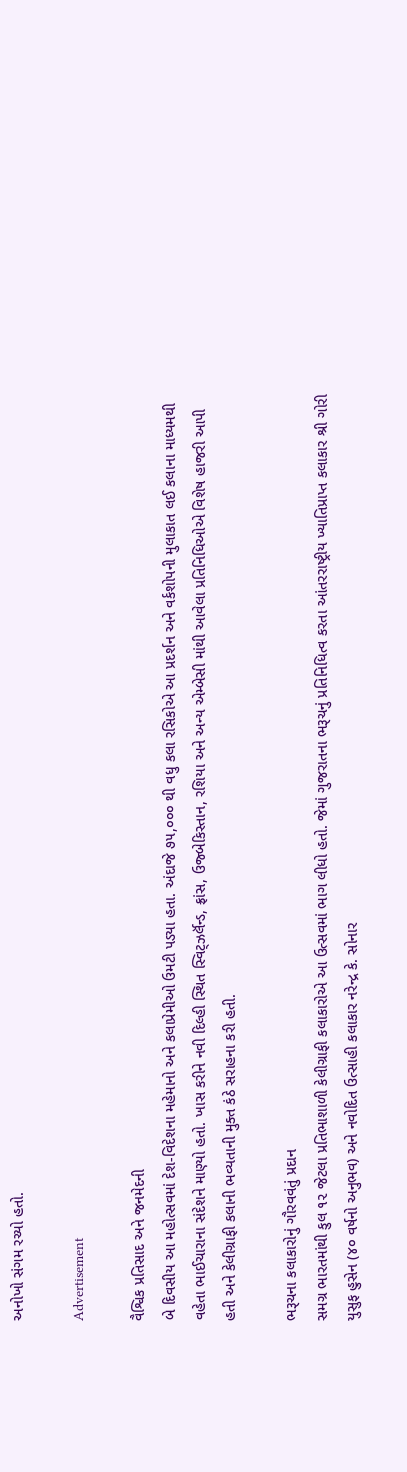અનોખો સંગમ રચ્યો હતો.

Advertisement

વૈશ્વિક પ્રતિસાદ અને જનમેદની
બે દિવસીય આ મહોત્સવમાં દેશ-વિદેશના મહેમાનો અને કલાપ્રેમીઓ ઉમટી પડ્યા હતા. અંદાજે ૭૫,૦૦૦ થી વધુ કલા રસિકોએ આ પ્રદર્શન અને વર્કશોપની મુલાકાત લઈ કલાના માધ્યમથી વહેતા ભાઈચારાના સંદેશને માણ્યો હતો. ખાસ કરીને નવી દિલ્હી સ્થિત સ્વિટ્ઝર્લૅન્ડ, ફ્રાંસ, ઉજ્બેકિસ્તાન, રશિયા અને અન્ય એમ્બેસી માંથી આવેલા પ્રતિનિધિઓએ વિશેષ હાજરી આપી હતી અને કેલીગ્રાફી કલાની ભવ્યતાની મુક્ત કંઠે સરાહના કરી હતી.

ભરૂચના કલાકારોનું ગૌરવવંતું પ્રદાન
સમગ્ર ભારતમાંથી કુલ ૧૨ જેટલા પ્રતિભાશાળી કેલીગ્રાફી કલાકારોએ આ ઉત્સવમાં ભાગ લીધો હતો. જેમાં ગુજરાતના ભરૂચનું પ્રતિનિધિત્વ કરતા આંતરરાષ્ટ્રીય ખ્યાતિપ્રાપ્ત કલાકાર શ્રી ગોરી યુસુફ હુસેન (૪૦ વર્ષનો અનુભવ) અને નવોદિત ઉત્સાહી કલાકાર નરેન્દ્ર કે. સોનાર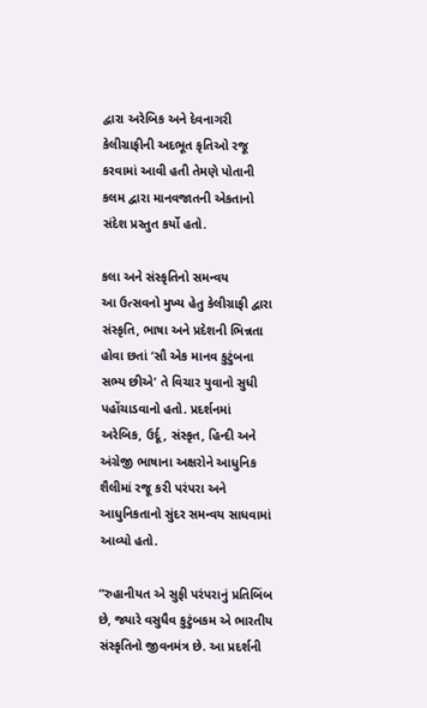દ્વારા અરેબિક અને દેવનાગરી કેલીગ્રાફીની અદભૂત કૃતિઓ રજૂ કરવામાં આવી હતી તેમણે પોતાની કલમ દ્વારા માનવજાતની એકતાનો સંદેશ પ્રસ્તુત કર્યો હતો.

કલા અને સંસ્કૃતિનો સમન્વય
આ ઉત્સવનો મુખ્ય હેતુ કેલીગ્રાફી દ્વારા સંસ્કૃતિ, ભાષા અને પ્રદેશની ભિન્નતા હોવા છતાં ‘સૌ એક માનવ કુટુંબના સભ્ય છીએ’ તે વિચાર યુવાનો સુધી પહોંચાડવાનો હતો. પ્રદર્શનમાં અરેબિક, ઉર્દૂ, સંસ્કૃત, હિન્દી અને અંગ્રેજી ભાષાના અક્ષરોને આધુનિક શૈલીમાં રજૂ કરી પરંપરા અને આધુનિકતાનો સુંદર સમન્વય સાધવામાં આવ્યો હતો.

“રુહાનીયત એ સુફી પરંપરાનું પ્રતિબિંબ છે, જ્યારે વસુધૈવ કુટુંબકમ એ ભારતીય સંસ્કૃતિનો જીવનમંત્ર છે. આ પ્રદર્શની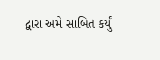દ્વારા અમે સાબિત કર્યું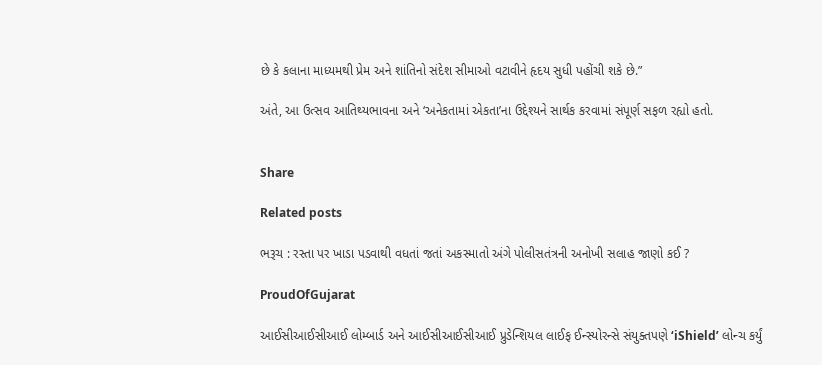છે કે કલાના માધ્યમથી પ્રેમ અને શાંતિનો સંદેશ સીમાઓ વટાવીને હૃદય સુધી પહોંચી શકે છે.”

અંતે, આ ઉત્સવ આતિથ્યભાવના અને ‘અનેકતામાં એકતા’ના ઉદ્દેશ્યને સાર્થક કરવામાં સંપૂર્ણ સફળ રહ્યો હતો.


Share

Related posts

ભરૂચ : રસ્તા પર ખાડા પડવાથી વધતાં જતાં અકસ્માતો અંગે પોલીસતંત્રની અનોખી સલાહ જાણો કઈ ?

ProudOfGujarat

આઈસીઆઈસીઆઈ લોમ્બાર્ડ અને આઈસીઆઈસીઆઈ પ્રુડેન્શિયલ લાઈફ ઈન્સ્યોરન્સે સંયુક્તપણે ‘iShield’ લોન્ચ કર્યું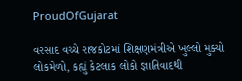ProudOfGujarat

વરસાદ વચ્ચે રાજકોટમાં શિક્ષણમંત્રીએ ખુલ્લો મુક્યો લોકમેળો, કહ્યું કેટલાક લોકો જ્ઞાતિવાદથી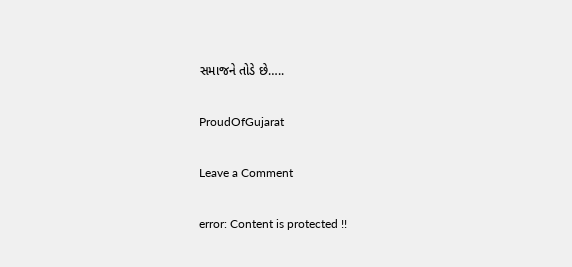સમાજને તોડે છે…..

ProudOfGujarat

Leave a Comment

error: Content is protected !!